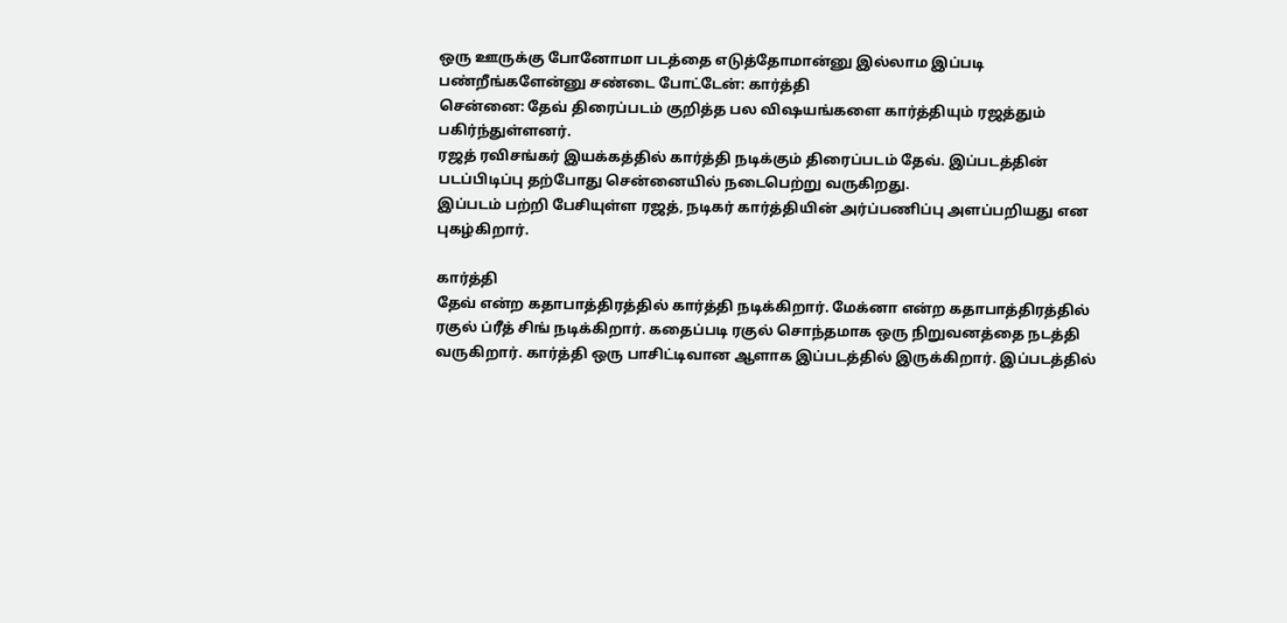ஒரு ஊருக்கு போனோமா படத்தை எடுத்தோமான்னு இல்லாம இப்படி பண்றீங்களேன்னு சண்டை போட்டேன்: கார்த்தி
சென்னை: தேவ் திரைப்படம் குறித்த பல விஷயங்களை கார்த்தியும் ரஜத்தும் பகிர்ந்துள்ளனர்.
ரஜத் ரவிசங்கர் இயக்கத்தில் கார்த்தி நடிக்கும் திரைப்படம் தேவ். இப்படத்தின் படப்பிடிப்பு தற்போது சென்னையில் நடைபெற்று வருகிறது.
இப்படம் பற்றி பேசியுள்ள ரஜத், நடிகர் கார்த்தியின் அர்ப்பணிப்பு அளப்பறியது என புகழ்கிறார்.

கார்த்தி
தேவ் என்ற கதாபாத்திரத்தில் கார்த்தி நடிக்கிறார். மேக்னா என்ற கதாபாத்திரத்தில் ரகுல் ப்ரீத் சிங் நடிக்கிறார். கதைப்படி ரகுல் சொந்தமாக ஒரு நிறுவனத்தை நடத்தி வருகிறார். கார்த்தி ஒரு பாசிட்டிவான ஆளாக இப்படத்தில் இருக்கிறார். இப்படத்தில்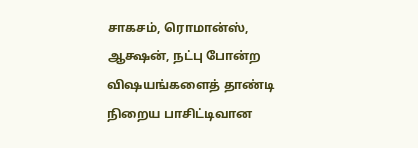சாகசம், ரொமான்ஸ், ஆக்ஷன், நட்பு போன்ற விஷயங்களைத் தாண்டி நிறைய பாசிட்டிவான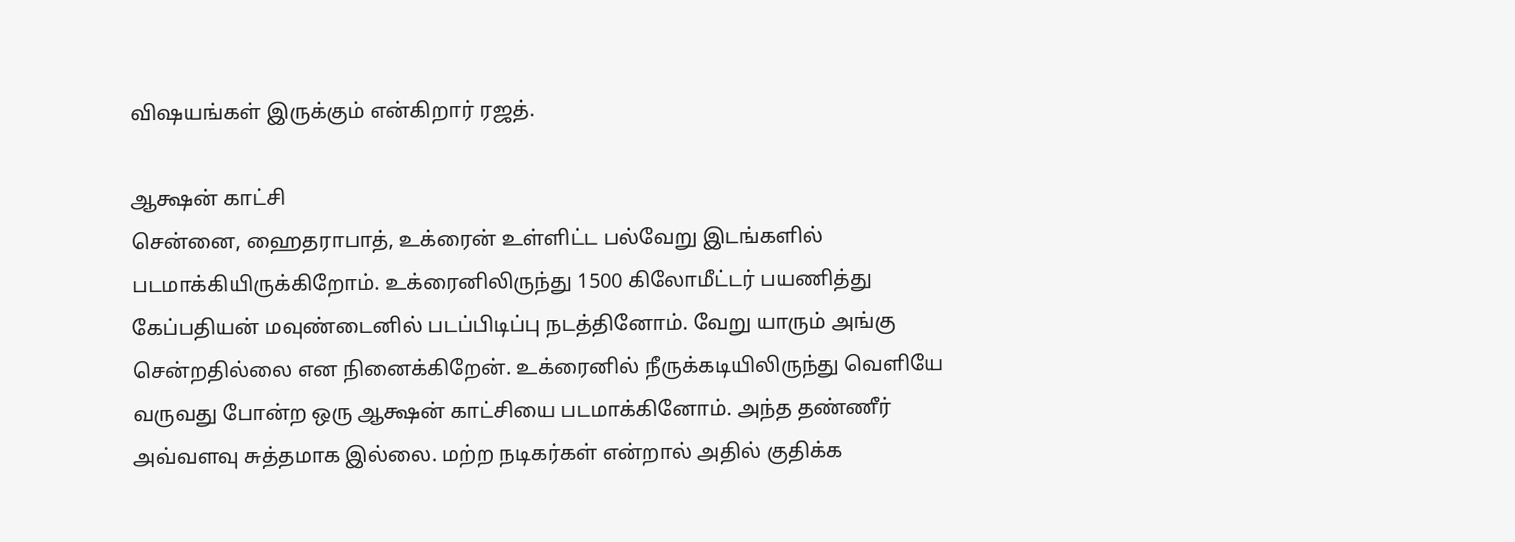விஷயங்கள் இருக்கும் என்கிறார் ரஜத்.

ஆக்ஷன் காட்சி
சென்னை, ஹைதராபாத், உக்ரைன் உள்ளிட்ட பல்வேறு இடங்களில் படமாக்கியிருக்கிறோம். உக்ரைனிலிருந்து 1500 கிலோமீட்டர் பயணித்து கேப்பதியன் மவுண்டைனில் படப்பிடிப்பு நடத்தினோம். வேறு யாரும் அங்கு சென்றதில்லை என நினைக்கிறேன். உக்ரைனில் நீருக்கடியிலிருந்து வெளியே வருவது போன்ற ஒரு ஆக்ஷன் காட்சியை படமாக்கினோம். அந்த தண்ணீர் அவ்வளவு சுத்தமாக இல்லை. மற்ற நடிகர்கள் என்றால் அதில் குதிக்க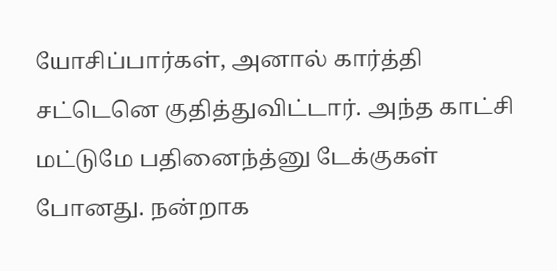யோசிப்பார்கள், அனால் கார்த்தி சட்டெனெ குதித்துவிட்டார். அந்த காட்சி மட்டுமே பதினைந்த்னு டேக்குகள் போனது. நன்றாக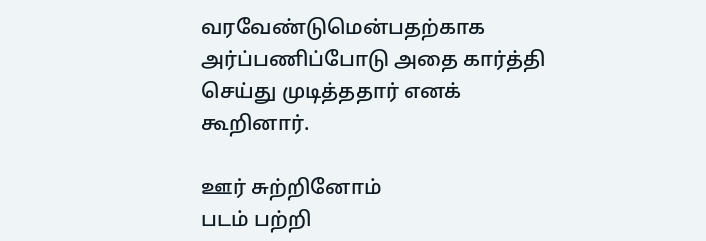வரவேண்டுமென்பதற்காக அர்ப்பணிப்போடு அதை கார்த்தி செய்து முடித்ததார் எனக் கூறினார்.

ஊர் சுற்றினோம்
படம் பற்றி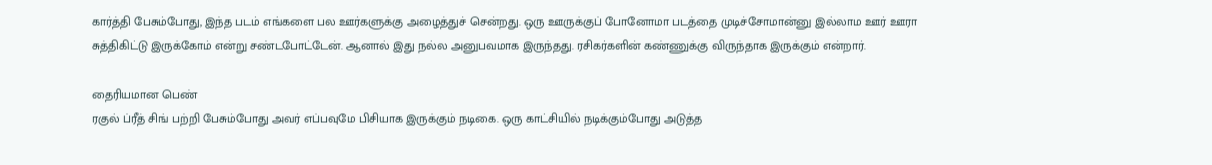கார்த்தி பேசும்போது, இந்த படம் எங்களை பல ஊர்களுக்கு அழைத்துச் சென்றது. ஒரு ஊருக்குப் போனோமா படத்தை முடிச்சோமான்னு இல்லாம ஊர் ஊரா சுத்திகிட்டு இருக்கோம் என்று சண்டபோட்டேன். ஆனால் இது நல்ல அனுபவமாக இருந்தது. ரசிகர்களின் கண்ணுக்கு விருந்தாக இருக்கும் என்றார்.

தைரியமான பெண்
ரகுல் ப்ரீத் சிங் பற்றி பேசும்போது அவர் எப்பவுமே பிசியாக இருக்கும் நடிகை. ஒரு காட்சியில் நடிக்கும்போது அடுத்த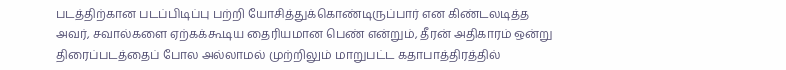படத்திற்கான படப்பிடிப்பு பற்றி யோசித்துக்கொண்டிருப்பார் என கிண்டலடித்த அவர், சவால்களை ஏற்கக்கூடிய தைரியமான பெண் என்றும், தீரன் அதிகாரம் ஒன்று திரைப்படத்தைப் போல அல்லாமல் முற்றிலும் மாறுபட்ட கதாபாத்திரத்தில்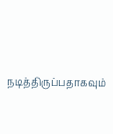நடித்திருப்பதாகவும்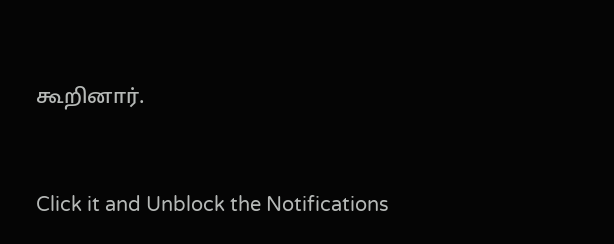கூறினார்.


Click it and Unblock the Notifications